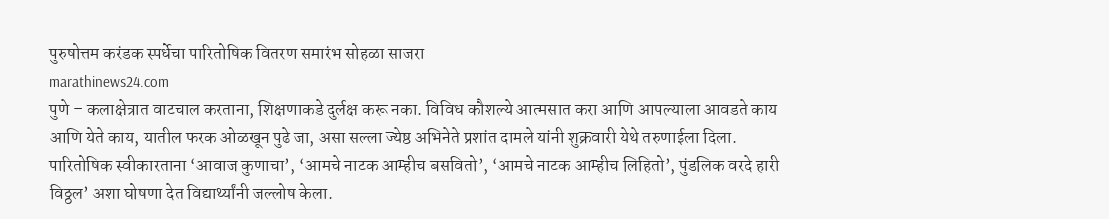पुरुषोत्तम करंडक स्पर्धेचा पारितोषिक वितरण समारंभ सोहळा साजरा
marathinews24.com
पुणे – कलाक्षेत्रात वाटचाल करताना, शिक्षणाकडे दुर्लक्ष करू नका. विविध कौशल्ये आत्मसात करा आणि आपल्याला आवडते काय आणि येते काय, यातील फरक ओळखून पुढे जा, असा सल्ला ज्येष्ठ अभिनेते प्रशांत दामले यांनी शुक्रवारी येथे तरुणाईला दिला. पारितोषिक स्वीकारताना ‘आवाज कुणाचा’, ‘आमचे नाटक आम्हीच बसवितो’, ‘आमचे नाटक आम्हीच लिहितो’, पुंडलिक वरदे हारी विठ्ठल’ अशा घोषणा देत विद्यार्थ्यांनी जल्लोष केला.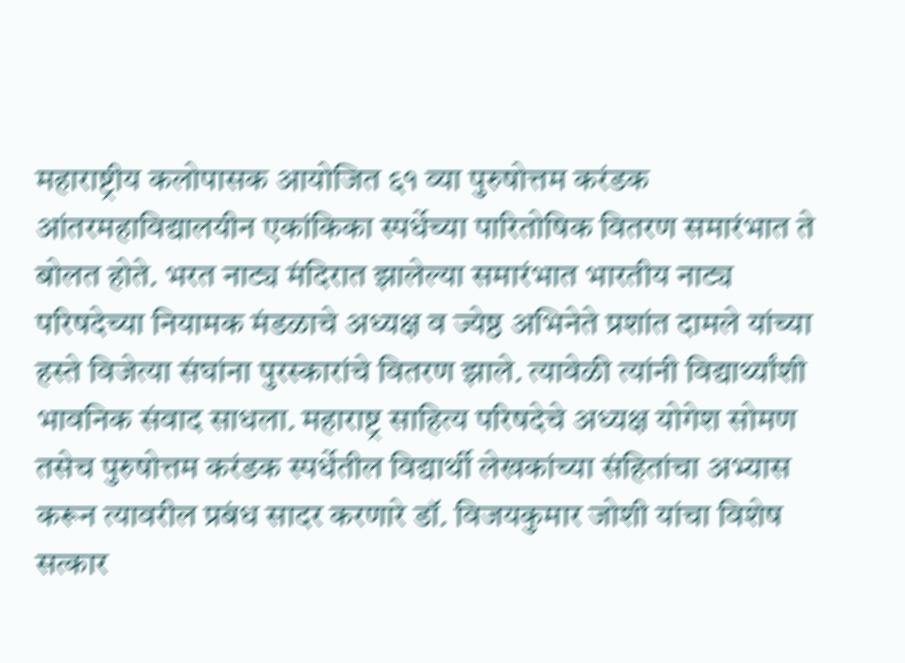महाराष्ट्रीय कलोपासक आयोजित ६१ व्या पुरुषोत्तम करंडक आंतरमहाविद्यालयीन एकांकिका स्पर्धेच्या पारितोषिक वितरण समारंभात ते बोलत होते. भरत नाट्य मंदिरात झालेल्या समारंभात भारतीय नाट्य परिषदेच्या नियामक मंडळाचे अध्यक्ष व ज्येष्ठ अभिनेते प्रशांत दामले यांच्या हस्ते विजेत्या संघांना पुरस्कारांचे वितरण झाले. त्यावेळी त्यांनी विद्यार्थ्यांशी भावनिक संवाद साधला. महाराष्ट्र साहित्य परिषदेचे अध्यक्ष योगेश सोमण तसेच पुरुषोत्तम करंडक स्पर्धेतील विद्यार्थी लेखकांच्या संहितांचा अभ्यास करून त्यावरील प्रबंध सादर करणारे डॉ. विजयकुमार जोशी यांचा विशेष सत्कार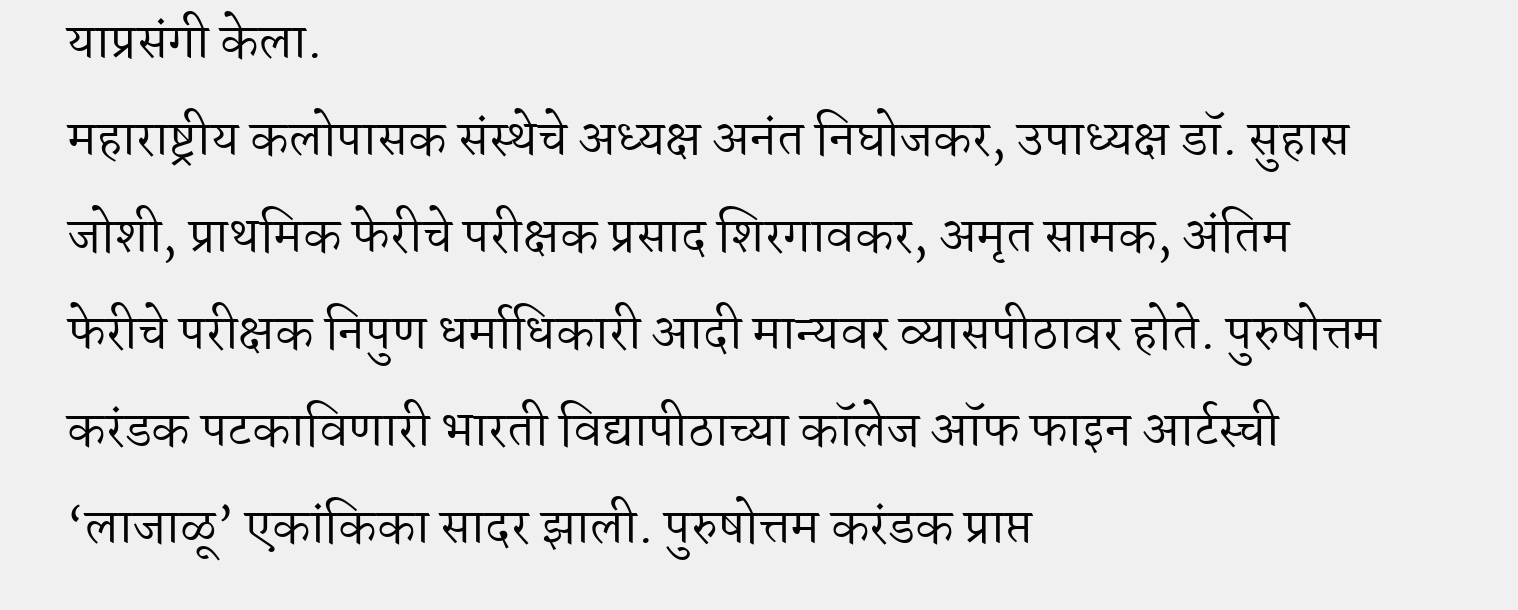याप्रसंगी केला.
महाराष्ट्रीय कलोपासक संस्थेचे अध्यक्ष अनंत निघोजकर, उपाध्यक्ष डॉ. सुहास जोशी, प्राथमिक फेरीचे परीक्षक प्रसाद शिरगावकर, अमृत सामक, अंतिम फेरीचे परीक्षक निपुण धर्माधिकारी आदी मान्यवर व्यासपीठावर होते. पुरुषोत्तम करंडक पटकाविणारी भारती विद्यापीठाच्या कॉलेज ऑफ फाइन आर्टस्ची ‘लाजाळू’ एकांकिका सादर झाली. पुरुषोत्तम करंडक प्राप्त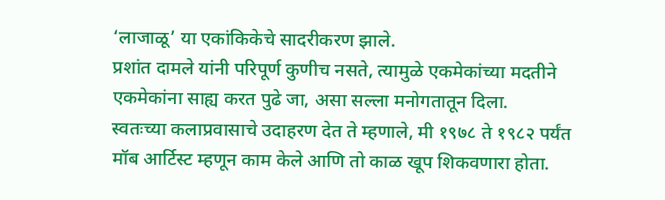‘लाजाळू’ या एकांकिकेचे सादरीकरण झाले.
प्रशांत दामले यांनी परिपूर्ण कुणीच नसते, त्यामुळे एकमेकांच्या मदतीने एकमेकांना साह्य करत पुढे जा, असा सल्ला मनोगतातून दिला.
स्वतःच्या कलाप्रवासाचे उदाहरण देत ते म्हणाले, मी १९७८ ते १९८२ पर्यंत मॉब आर्टिस्ट म्हणून काम केले आणि तो काळ खूप शिकवणारा होता.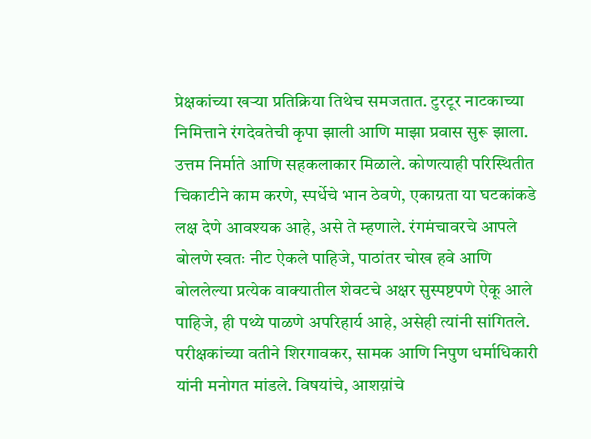प्रेक्षकांच्या खऱ्या प्रतिक्रिया तिथेच समजतात. टुरटूर नाटकाच्या निमित्ताने रंगदेवतेची कृपा झाली आणि माझा प्रवास सुरू झाला. उत्तम निर्माते आणि सहकलाकार मिळाले. कोणत्याही परिस्थितीत चिकाटीने काम करणे, स्पर्धेचे भान ठेवणे, एकाग्रता या घटकांकडे लक्ष देणे आवश्यक आहे, असे ते म्हणाले. रंगमंचावरचे आपले बोलणे स्वतः नीट ऐकले पाहिजे, पाठांतर चोख हवे आणि बोललेल्या प्रत्येक वाक्यातील शेवटचे अक्षर सुस्पष्टपणे ऐकू आले पाहिजे, ही पथ्ये पाळणे अपरिहार्य आहे, असेही त्यांनी सांगितले.
परीक्षकांच्या वतीने शिरगावकर, सामक आणि निपुण धर्माधिकारी यांनी मनोगत मांडले. विषयांचे, आशय़ांचे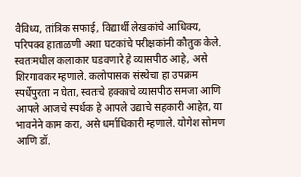वैविध्य, तांत्रिक सफाई, विद्यार्थी लेखकांचे आधिक्य, परिपक्व हाताळणी अशा घटकांचे परीक्षकांनी कौतुक केले. स्वतःमधील कलाकार घडवणारे हे व्यासपीठ आहे, असे शिरगावकर म्हणाले. कलोपासक संस्थेचा हा उपक्रम स्पर्धेपुरता न घेता, स्वतःचे हक्काचे व्यासपीठ समजा आणि आपले आजचे स्पर्धक हे आपले उद्याचे सहकारी आहेत, या भावनेने काम करा, असे धर्माधिकारी म्हणाले. योगेश सोमण आणि डॉ.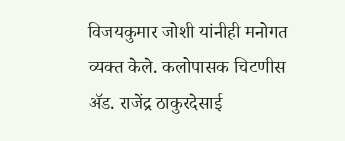विजयकुमार जोशी यांनीही मनोगत व्यक्त केले. कलोपासक चिटणीस ॲड. राजेंद्र ठाकुरदेसाई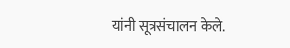यांनी सूत्रसंचालन केले.